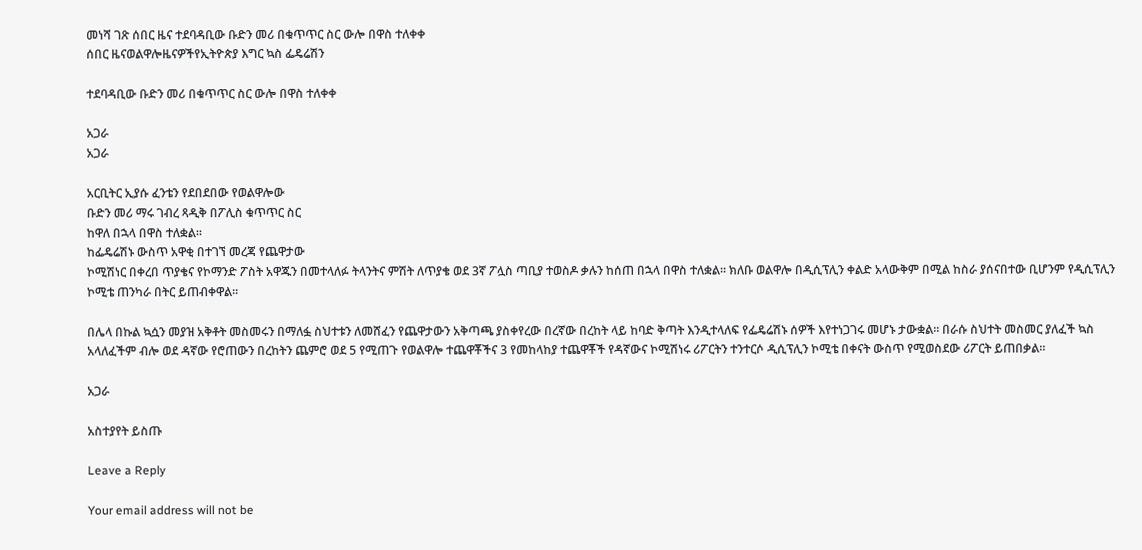መነሻ ገጽ ሰበር ዜና ተደባዳቢው ቡድን መሪ በቁጥጥር ስር ውሎ በዋስ ተለቀቀ
ሰበር ዜናወልዋሎዜናዎችየኢትዮጵያ እግር ኳስ ፌዴሬሽን

ተደባዳቢው ቡድን መሪ በቁጥጥር ስር ውሎ በዋስ ተለቀቀ

አጋራ
አጋራ

አርቢትር ኢያሱ ፈንቴን የደበደበው የወልዋሎው
ቡድን መሪ ማሩ ገብረ ጻዲቅ በፖሊስ ቁጥጥር ስር
ከዋለ በኋላ በዋስ ተለቋል።
ከፌዴሬሽኑ ውስጥ አዋቂ በተገኘ መረጃ የጨዋታው
ኮሚሽነር በቀረበ ጥያቄና የኮማንድ ፖስት አዋጁን በመተላለፉ ትላንትና ምሽት ለጥያቄ ወደ 3ኛ ፖሏስ ጣቢያ ተወስዶ ቃሉን ከሰጠ በኋላ በዋስ ተለቋል። ክለቡ ወልዋሎ በዲሲፕሊን ቀልድ አላውቅም በሚል ከስራ ያሰናበተው ቢሆንም የዲሲፕሊን ኮሚቴ ጠንካራ በትር ይጠብቀዋል።

በሌላ በኩል ኳሷን መያዝ አቅቶት መስመሩን በማለፏ ስህተቱን ለመሸፈን የጨዋታውን አቅጣጫ ያስቀየረው በረኛው በረከት ላይ ከባድ ቅጣት እንዲተላለፍ የፌዴሬሽኑ ሰዎች እየተነጋገሩ መሆኑ ታውቋል። በራሱ ስህተት መስመር ያለፈች ኳስ አላለፈችም ብሎ ወደ ዳኛው የሮጠውን በረከትን ጨምሮ ወደ 5 የሚጠጉ የወልዋሎ ተጨዋቾችና 3 የመከላከያ ተጨዋቾች የዳኛውና ኮሚሽነሩ ሪፖርትን ተንተርሶ ዲሲፕሊን ኮሚቴ በቀናት ውስጥ የሚወስደው ሪፖርት ይጠበቃል።

አጋራ

አስተያየት ይስጡ

Leave a Reply

Your email address will not be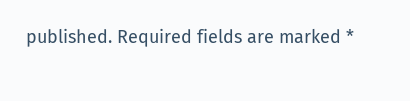published. Required fields are marked *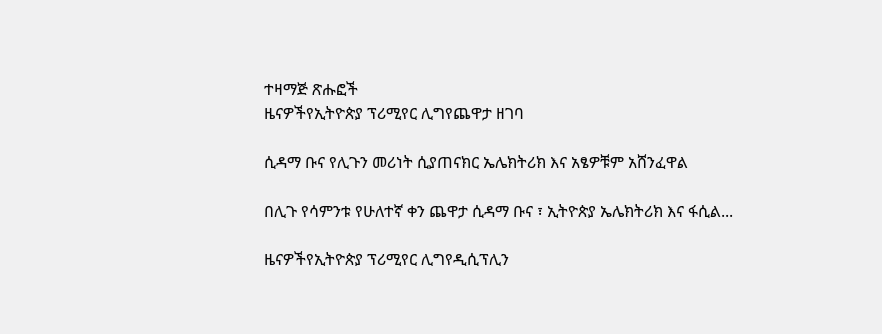ተዛማጅ ጽሑፎች
ዜናዎችየኢትዮጵያ ፕሪሚየር ሊግየጨዋታ ዘገባ

ሲዳማ ቡና የሊጉን መሪነት ሲያጠናክር ኤሌክትሪክ እና አፄዎቹም አሸንፈዋል

በሊጉ የሳምንቱ የሁለተኛ ቀን ጨዋታ ሲዳማ ቡና ፣ ኢትዮጵያ ኤሌክትሪክ እና ፋሲል...

ዜናዎችየኢትዮጵያ ፕሪሚየር ሊግየዲሲፕሊን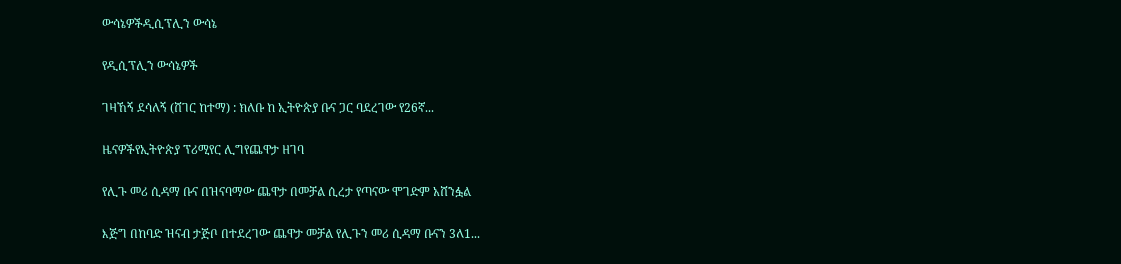ውሳኔዎችዲሲፕሊን ውሳኔ

የዲሲፕሊን ውሳኔዎች

ገዛኸኝ ደሳለኝ (ሸገር ከተማ) : ክለቡ ከ ኢትዮጵያ ቡና ጋር ባደረገው የ26ኛ...

ዜናዎችየኢትዮጵያ ፕሪሚየር ሊግየጨዋታ ዘገባ

የሊጉ መሪ ሲዳማ ቡና በዝናባማው ጨዋታ በመቻል ሲረታ የጣናው ሞገድም አሸንፏል

እጅግ በከባድ ዝናብ ታጅቦ በተደረገው ጨዋታ መቻል የሊጉን መሪ ሲዳማ ቡናን 3ለ1...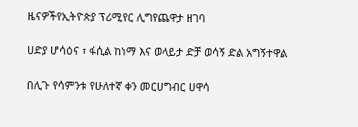ዜናዎችየኢትዮጵያ ፕሪሚየር ሊግየጨዋታ ዘገባ

ሀድያ ሆሳዕና ፣ ፋሲል ከነማ እና ወላይታ ድቻ ወሳኝ ድል አግኝተዋል

በሊጉ የሳምንቱ የሁለተኛ ቀን መርሀግብር ሀዋሳ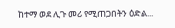ከተማ ወደ ሊጉ መሪ የሚጠጋበትን ዕድል...